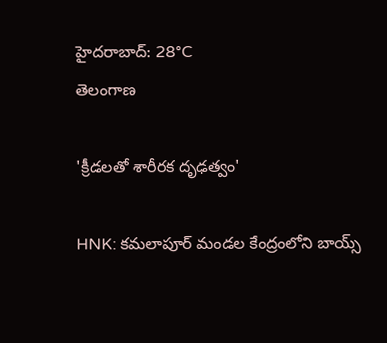హైదరాబాద్: 28°C
తెలంగాణ

'క్రీడలతో శారీరక దృఢత్వం'

HNK: కమలాపూర్ మండల కేంద్రంలోని బాయ్స్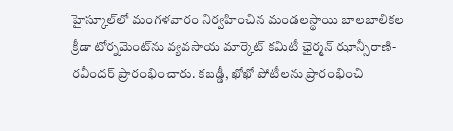హైస్కూల్‌లో మంగళవారం నిర్వహించిన మండలస్థాయి బాలబాలికల క్రీడా టోర్నమెంట్‌ను వ్యవసాయ మార్కెట్ కమిటీ ఛైర్మన్ ఝాన్సీరాణి-రవీందర్ ప్రారంభించారు. కబడ్డీ, ఖోఖో పోటీలను ప్రారంభించి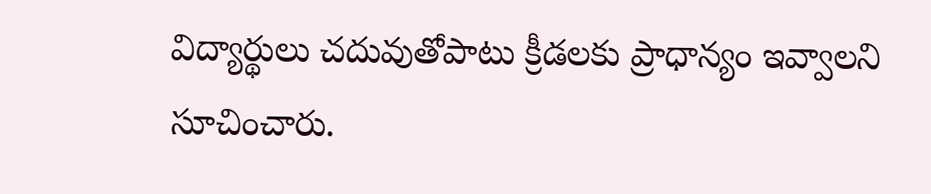విద్యార్థులు చదువుతోపాటు క్రీడలకు ప్రాధాన్యం ఇవ్వాలని సూచించారు.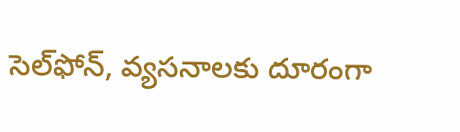సెల్‌ఫోన్, వ్యసనాలకు దూరంగా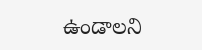ఉండాలని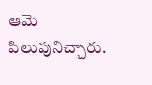ఆమె పిలుపునిచ్చారు.